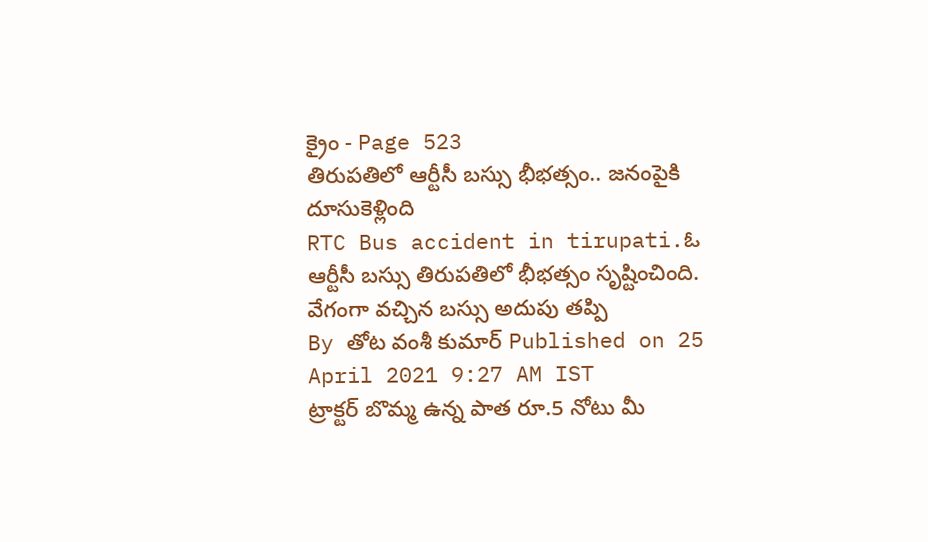క్రైం - Page 523
తిరుపతిలో ఆర్టీసీ బస్సు భీభత్సం.. జనంపైకి దూసుకెళ్లింది
RTC Bus accident in tirupati.ఓ ఆర్టీసీ బస్సు తిరుపతిలో భీభత్సం సృష్టించింది. వేగంగా వచ్చిన బస్సు అదుపు తప్పి
By తోట వంశీ కుమార్ Published on 25 April 2021 9:27 AM IST
ట్రాక్టర్ బొమ్మ ఉన్న పాత రూ.5 నోటు మీ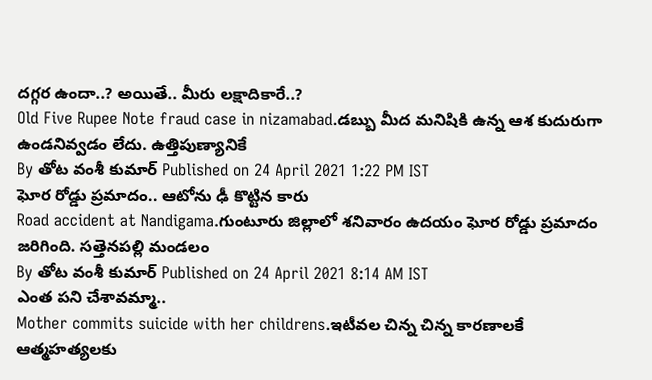దగ్గర ఉందా..? అయితే.. మీరు లక్షాదికారే..?
Old Five Rupee Note fraud case in nizamabad.డబ్బు మీద మనిషికి ఉన్న ఆశ కుదురుగా ఉండనివ్వడం లేదు. ఉత్తిపుణ్యానికే
By తోట వంశీ కుమార్ Published on 24 April 2021 1:22 PM IST
ఘోర రోడ్డు ప్రమాదం.. ఆటోను ఢీ కొట్టిన కారు
Road accident at Nandigama.గుంటూరు జిల్లాలో శనివారం ఉదయం ఘోర రోడ్డు ప్రమాదం జరిగింది. సత్తెనపల్లి మండలం
By తోట వంశీ కుమార్ Published on 24 April 2021 8:14 AM IST
ఎంత పని చేశావమ్మా..
Mother commits suicide with her childrens.ఇటీవల చిన్న చిన్న కారణాలకే ఆత్మహత్యలకు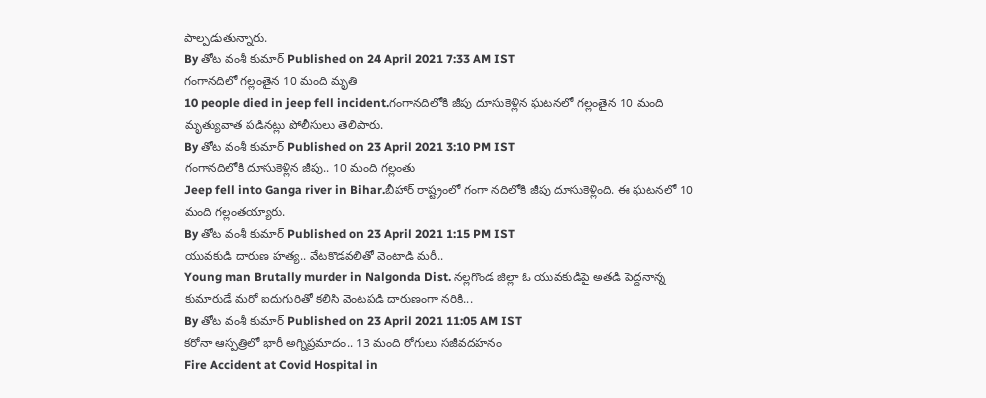పాల్పడుతున్నారు.
By తోట వంశీ కుమార్ Published on 24 April 2021 7:33 AM IST
గంగానదిలో గల్లంతైన 10 మంది మృతి
10 people died in jeep fell incident.గంగానదిలోకి జీపు దూసుకెళ్లిన ఘటనలో గల్లంతైన 10 మంది మృత్యువాత పడినట్లు పోలీసులు తెలిపారు.
By తోట వంశీ కుమార్ Published on 23 April 2021 3:10 PM IST
గంగానదిలోకి దూసుకెళ్లిన జీపు.. 10 మంది గల్లంతు
Jeep fell into Ganga river in Bihar.బీహార్ రాష్ట్రంలో గంగా నదిలోకి జీపు దూసుకెళ్లింది. ఈ ఘటనలో 10 మంది గల్లంతయ్యారు.
By తోట వంశీ కుమార్ Published on 23 April 2021 1:15 PM IST
యువకుడి దారుణ హత్య.. వేటకొడవలితో వెంటాడి మరీ..
Young man Brutally murder in Nalgonda Dist. నల్లగొండ జిల్లా ఓ యువకుడిపై అతడి పెద్దనాన్న కుమారుడే మరో ఐదుగురితో కలిసి వెంటపడి దారుణంగా నరికి...
By తోట వంశీ కుమార్ Published on 23 April 2021 11:05 AM IST
కరోనా ఆస్పత్రిలో భారీ అగ్నిప్రమాదం.. 13 మంది రోగులు సజీవదహనం
Fire Accident at Covid Hospital in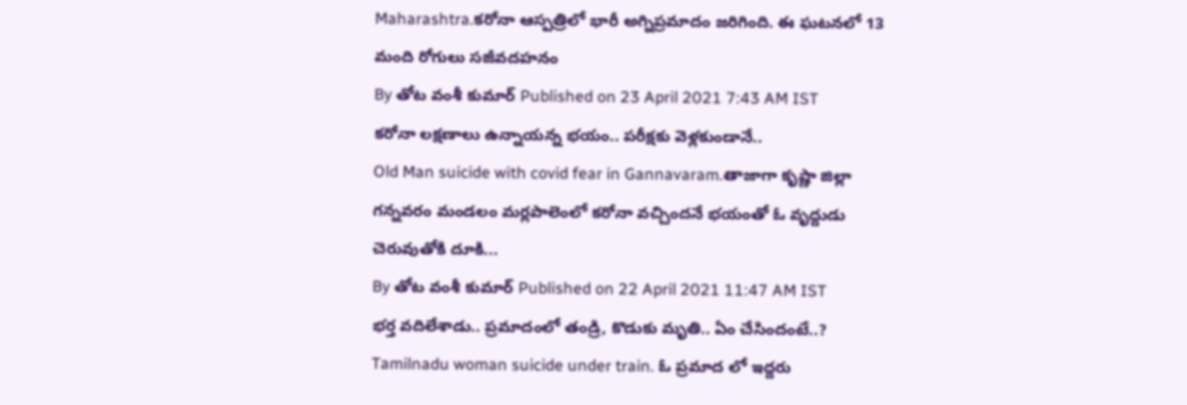Maharashtra.కరోనా ఆస్పత్రిలో భారీ అగ్నిప్రమాదం జరిగింది. ఈ ఘటనలో 13 మంది రోగులు సజీవదహనం
By తోట వంశీ కుమార్ Published on 23 April 2021 7:43 AM IST
కరోనా లక్షణాలు ఉన్నాయన్న భయం.. పరీక్షకు వెళ్లకుండానే..
Old Man suicide with covid fear in Gannavaram.తాజాగా కృష్ణా జిల్లా గన్నవరం మండలం మర్లపాలెంలో కరోనా వచ్చిందనే భయంతో ఓ వృద్దుడు చెరువుతోకి దూకి...
By తోట వంశీ కుమార్ Published on 22 April 2021 11:47 AM IST
భర్త వదిలేశాడు.. ప్రమాదంలో తండ్రి, కొడుకు మృతి.. ఏం చేసిందంటే..?
Tamilnadu woman suicide under train. ఓ ప్రమాద లో ఇద్దరు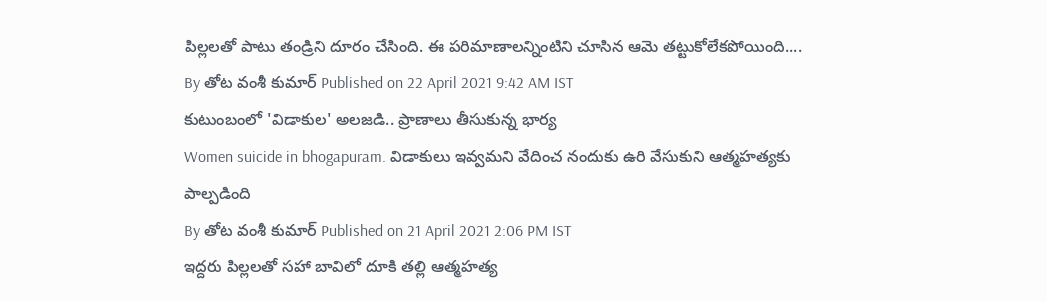పిల్లలతో పాటు తండ్రిని దూరం చేసింది. ఈ పరిమాణాలన్నింటిని చూసిన ఆమె తట్టుకోలేకపోయింది....
By తోట వంశీ కుమార్ Published on 22 April 2021 9:42 AM IST
కుటుంబంలో 'విడాకుల' అలజడి.. ప్రాణాలు తీసుకున్న భార్య
Women suicide in bhogapuram. విడాకులు ఇవ్వమని వేదించ నందుకు ఉరి వేసుకుని ఆత్మహత్యకు పాల్పడింది
By తోట వంశీ కుమార్ Published on 21 April 2021 2:06 PM IST
ఇద్దరు పిల్లలతో సహా బావిలో దూకి తల్లి ఆత్మహత్య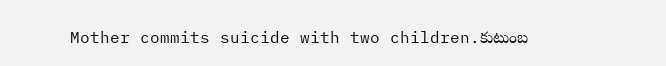Mother commits suicide with two children.కుటుంబ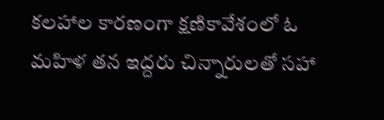కలహాల కారణంగా క్షణికావేశంలో ఓ మహిళ తన ఇద్దరు చిన్నారులతో సహా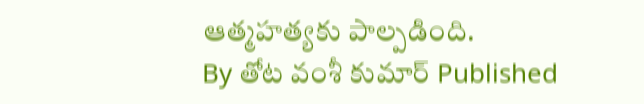ఆత్మహత్యకు పాల్పడింది.
By తోట వంశీ కుమార్ Published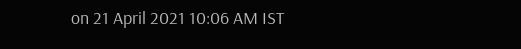on 21 April 2021 10:06 AM IST